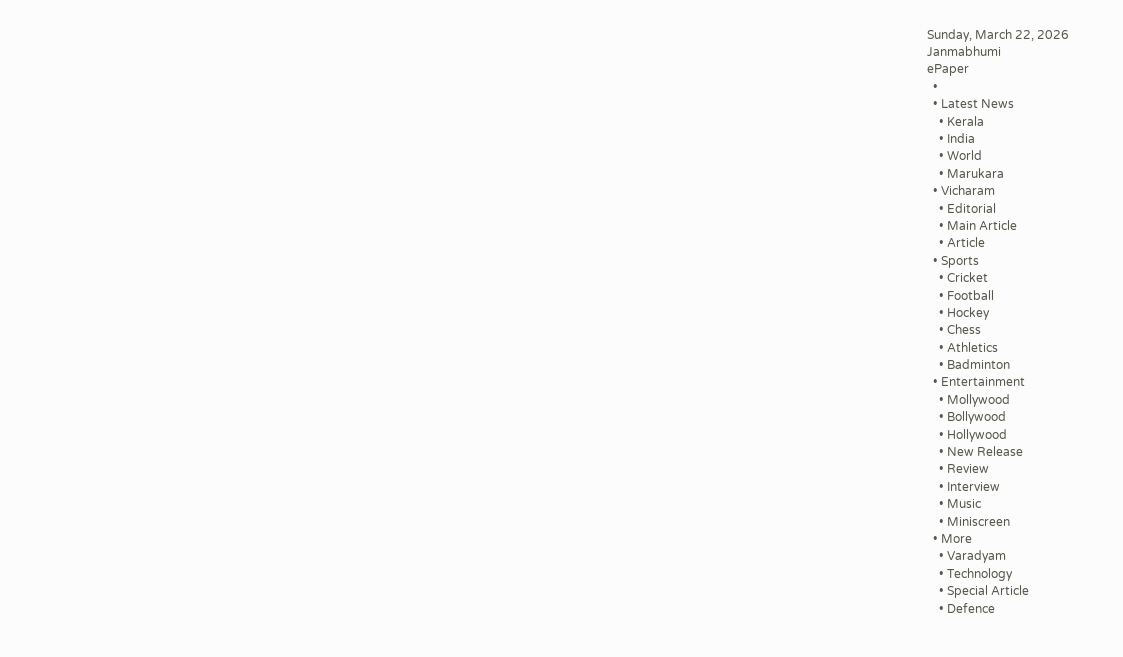Sunday, March 22, 2026
Janmabhumi
ePaper
  •
  • Latest News
    • Kerala
    • India
    • World
    • Marukara
  • Vicharam
    • Editorial
    • Main Article
    • Article
  • Sports
    • Cricket
    • Football
    • Hockey
    • Chess
    • Athletics
    • Badminton
  • Entertainment
    • Mollywood
    • Bollywood
    • Hollywood
    • New Release
    • Review
    • Interview
    • Music
    • Miniscreen
  • More
    • Varadyam
    • Technology
    • Special Article
    • Defence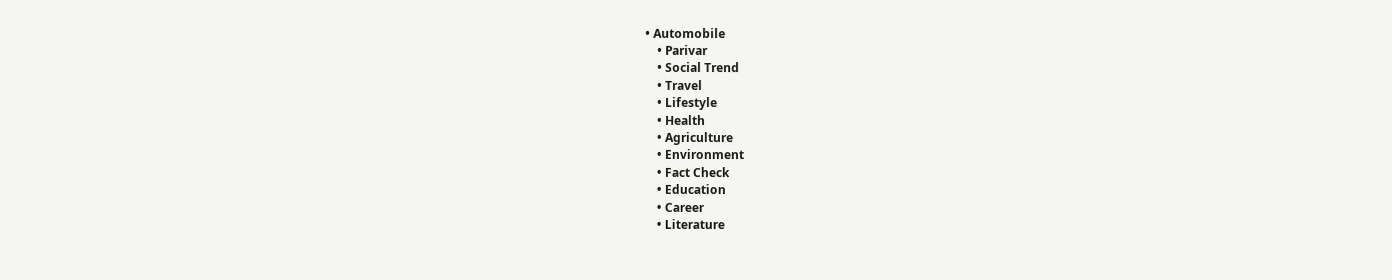• Automobile
    • Parivar
    • Social Trend
    • Travel
    • Lifestyle
    • Health
    • Agriculture
    • Environment
    • Fact Check
    • Education
    • Career
    • Literature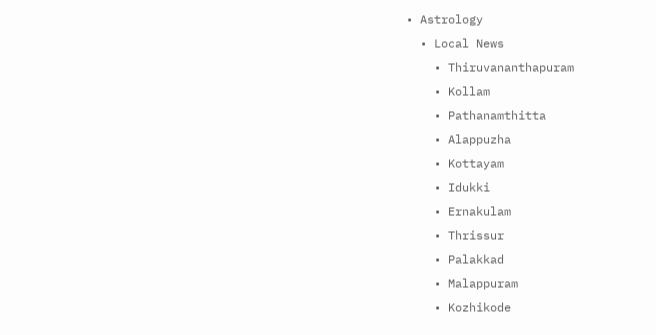• Astrology
  • Local News
    • Thiruvananthapuram
    • Kollam
    • Pathanamthitta
    • Alappuzha
    • Kottayam
    • Idukki
    • Ernakulam
    • Thrissur
    • Palakkad
    • Malappuram
    • Kozhikode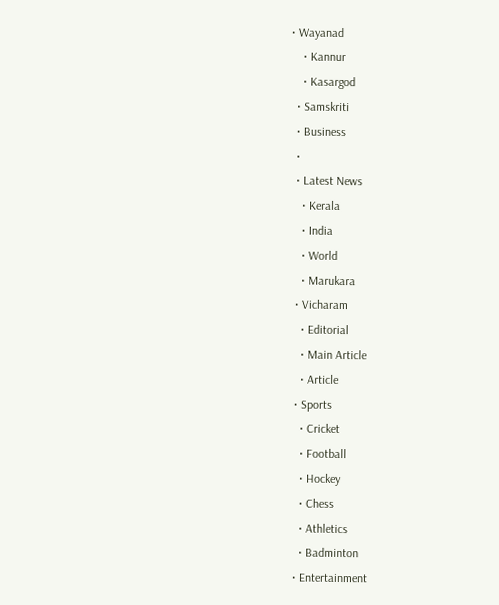• Wayanad
    • Kannur
    • Kasargod
  • Samskriti
  • Business
  •
  • Latest News
    • Kerala
    • India
    • World
    • Marukara
  • Vicharam
    • Editorial
    • Main Article
    • Article
  • Sports
    • Cricket
    • Football
    • Hockey
    • Chess
    • Athletics
    • Badminton
  • Entertainment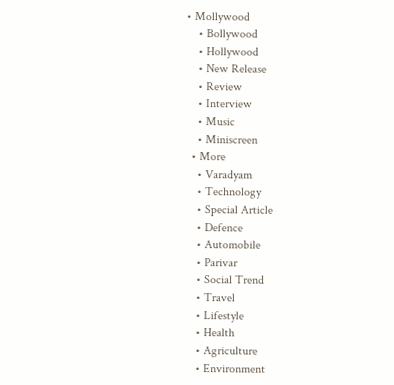• Mollywood
    • Bollywood
    • Hollywood
    • New Release
    • Review
    • Interview
    • Music
    • Miniscreen
  • More
    • Varadyam
    • Technology
    • Special Article
    • Defence
    • Automobile
    • Parivar
    • Social Trend
    • Travel
    • Lifestyle
    • Health
    • Agriculture
    • Environment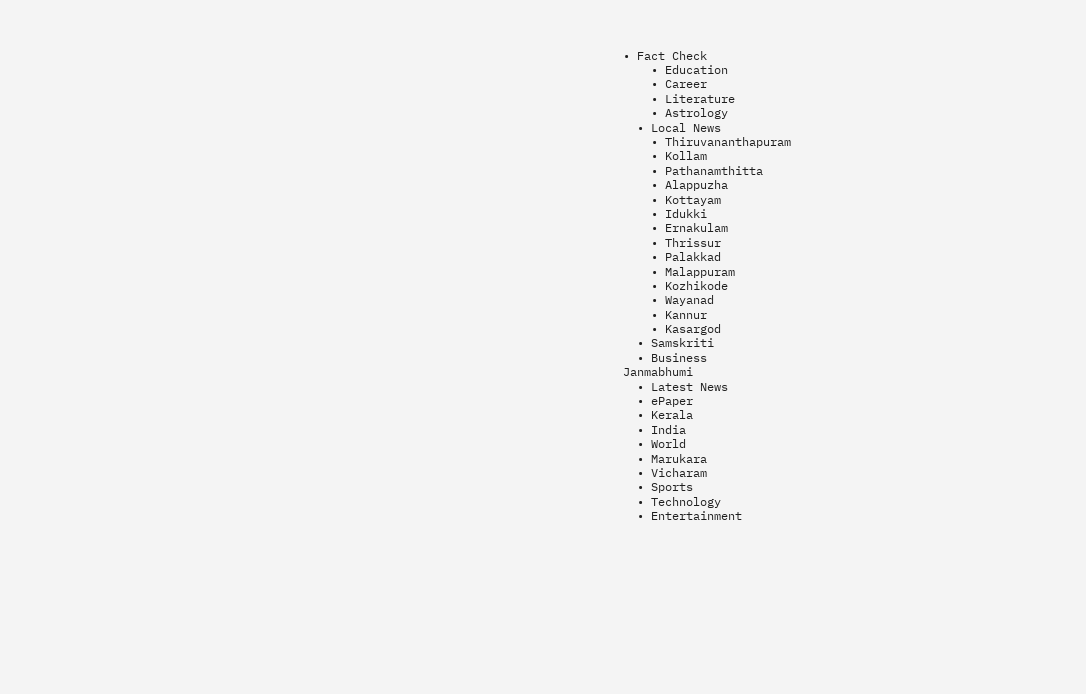• Fact Check
    • Education
    • Career
    • Literature
    • Astrology
  • Local News
    • Thiruvananthapuram
    • Kollam
    • Pathanamthitta
    • Alappuzha
    • Kottayam
    • Idukki
    • Ernakulam
    • Thrissur
    • Palakkad
    • Malappuram
    • Kozhikode
    • Wayanad
    • Kannur
    • Kasargod
  • Samskriti
  • Business
Janmabhumi
  • Latest News
  • ePaper
  • Kerala
  • India
  • World
  • Marukara
  • Vicharam
  • Sports
  • Technology
  • Entertainment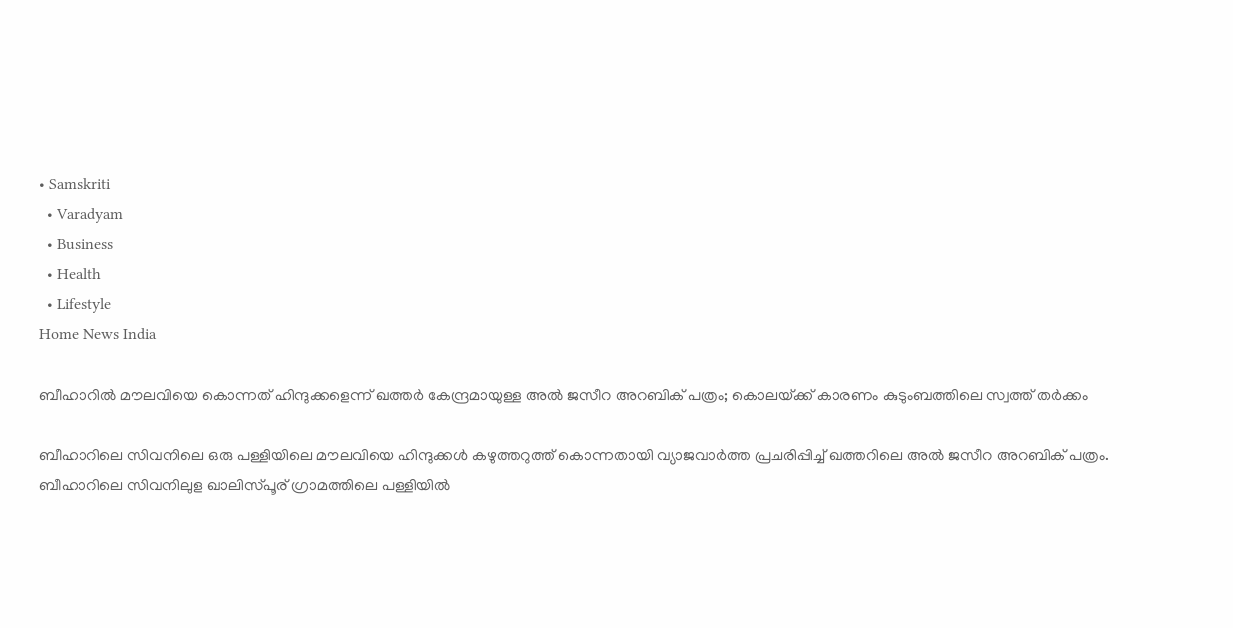• Samskriti
  • Varadyam
  • Business
  • Health
  • Lifestyle
Home News India

ബീഹാറില്‍ മൗലവിയെ കൊന്നത് ഹിന്ദുക്കളെന്ന് ഖത്തര്‍ കേന്ദ്രമായുള്ള അല്‍ ജസീറ അറബിക് പത്രം; കൊലയ്‌ക്ക് കാരണം കുടുംബത്തിലെ സ്വത്ത് തര്‍ക്കം

ബീഹാറിലെ സിവനിലെ ഒരു പള്ളിയിലെ മൗലവിയെ ഹിന്ദുക്കള്‍ കഴുത്തറുത്ത് കൊന്നതായി വ്യാജവാര്‍ത്ത പ്രചരിപ്പിച്ച് ഖത്തറിലെ അല്‍ ജസീറ അറബിക് പത്രം. ബീഹാറിലെ സിവനിലുള ഖാലിസ്പൂര‍് ഗ്രാമത്തിലെ പള്ളിയില്‍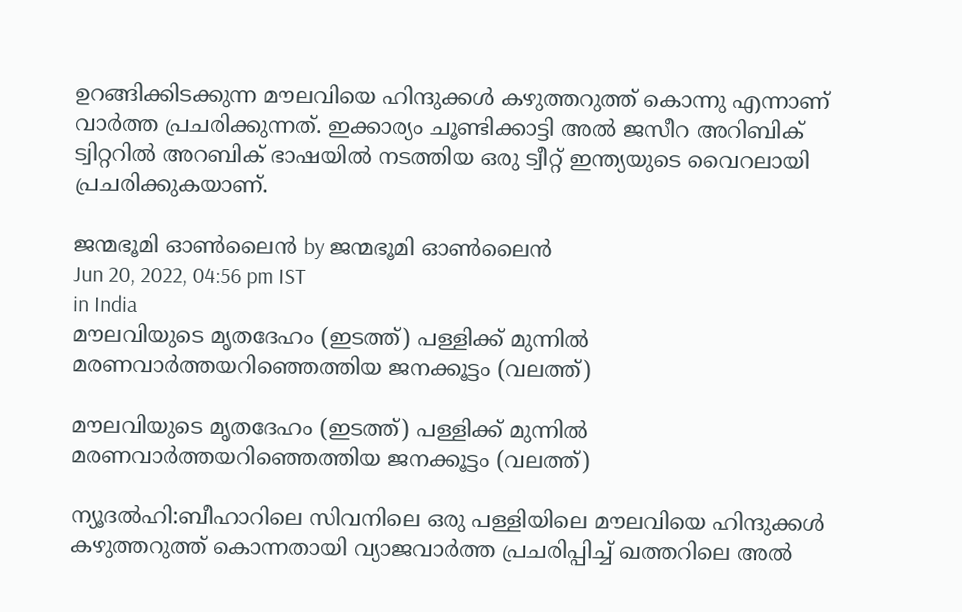ഉറങ്ങിക്കിടക്കുന്ന മൗലവിയെ ഹിന്ദുക്കള്‍ കഴുത്തറുത്ത് കൊന്നു എന്നാണ് വാര്‍ത്ത പ്രചരിക്കുന്നത്. ഇക്കാര്യം ചൂണ്ടിക്കാട്ടി അല്‍ ജസീറ അറിബിക് ട്വിറ്ററില്‍ അറബിക് ഭാഷയില്‍ നടത്തിയ ഒരു ട്വീറ്റ് ഇന്ത്യയുടെ വൈറലായി പ്രചരിക്കുകയാണ്.

ജന്മഭൂമി ഓണ്‍ലൈന്‍ by ജന്മഭൂമി ഓണ്‍ലൈന്‍
Jun 20, 2022, 04:56 pm IST
in India
മൗലവിയുടെ മൃതദേഹം (ഇടത്ത്) പള്ളിക്ക് മുന്നില്‍ മരണവാ‍ര്‍ത്തയറിഞ്ഞെത്തിയ ജനക്കൂട്ടം (വലത്ത്)

മൗലവിയുടെ മൃതദേഹം (ഇടത്ത്) പള്ളിക്ക് മുന്നില്‍ മരണവാ‍ര്‍ത്തയറിഞ്ഞെത്തിയ ജനക്കൂട്ടം (വലത്ത്)

ന്യൂദല്‍ഹി:ബീഹാറിലെ സിവനിലെ ഒരു പള്ളിയിലെ മൗലവിയെ ഹിന്ദുക്കള്‍ കഴുത്തറുത്ത് കൊന്നതായി വ്യാജവാര്‍ത്ത പ്രചരിപ്പിച്ച് ഖത്തറിലെ അല്‍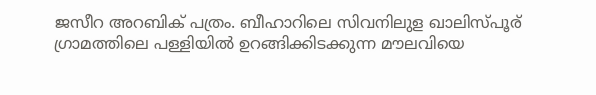ജസീറ അറബിക് പത്രം. ബീഹാറിലെ സിവനിലുള ഖാലിസ്പൂര‍് ഗ്രാമത്തിലെ പള്ളിയില്‍ ഉറങ്ങിക്കിടക്കുന്ന മൗലവിയെ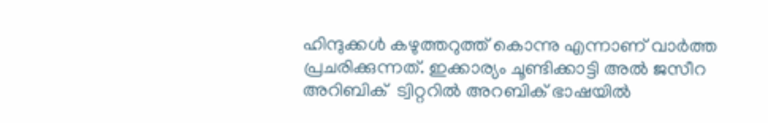ഹിന്ദുക്കള്‍ കഴുത്തറുത്ത് കൊന്നു എന്നാണ് വാര്‍ത്ത പ്രചരിക്കുന്നത്. ഇക്കാര്യം ചൂണ്ടിക്കാട്ടി അല്‍ ജസീറ അറിബിക്  ട്വിറ്ററില്‍ അറബിക് ഭാഷയില്‍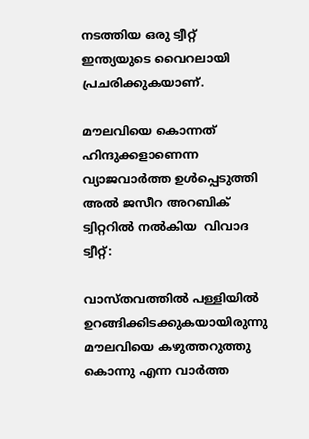നടത്തിയ ഒരു ട്വീറ്റ് ഇന്ത്യയുടെ വൈറലായി പ്രചരിക്കുകയാണ്.

മൗലവിയെ കൊന്നത് ഹിന്ദുക്കളാണെന്ന വ്യാജവാര്‍ത്ത ഉള്‍പ്പെടുത്തി അല്‍ ജസീറ അറബിക് ട്വിറ്ററില്‍ നല്‍കിയ  വിവാദ ട്വീറ്റ്:

വാസ്തവത്തില്‍ പള്ളിയില്‍ ഉറങ്ങിക്കിടക്കുകയായിരുന്നു മൗലവിയെ കഴുത്തറുത്തു കൊന്നു എന്ന വാര്‍ത്ത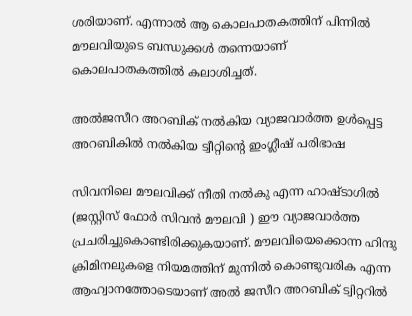ശരിയാണ്. എന്നാല്‍ ആ കൊലപാതകത്തിന് പിന്നില്‍ മൗലവിയുടെ ബന്ധുക്കള്‍ തന്നെയാണ് കൊലപാതകത്തില്‍ കലാശിച്ചത്.

അല്‍ജസീറ അറബിക് നല്‍കിയ വ്യാജവാര്‍ത്ത ഉള്‍പ്പെട്ട അറബികില്‍ നല്‍കിയ ട്വീറ്റിന്റെ ഇംഗ്ലീഷ് പരിഭാഷ

സിവനിലെ മൗലവിക്ക് നീതി നല്‍കു എന്ന ഹാഷ്ടാഗില്‍ (ജസ്റ്റിസ് ഫോര്‍ സിവന്‍ മൗലവി ) ഈ വ്യാജവാര്‍ത്ത പ്രചരിച്ചുകൊണ്ടിരിക്കുകയാണ്. മൗലവിയെക്കൊന്ന ഹിന്ദു ക്രിമിനലുകളെ നിയമത്തിന് മുന്നില്‍ കൊണ്ടുവരിക എന്ന ആഹ്വാനത്തോടെയാണ് അല്‍ ജസീറ അറബിക് ട്വിറ്ററില്‍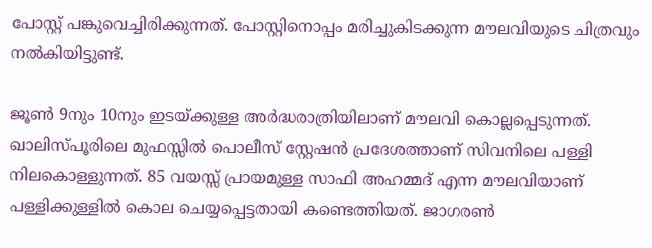പോസ്റ്റ് പങ്കുവെച്ചിരിക്കുന്നത്. പോസ്റ്റിനൊപ്പം മരിച്ചുകിടക്കുന്ന മൗലവിയുടെ ചിത്രവും നല്‍കിയിട്ടുണ്ട്.

ജൂണ്‍ 9നും 10നും ഇടയ്‌ക്കുള്ള അര്‍ദ്ധരാത്രിയിലാണ് മൗലവി കൊല്ലപ്പെടുന്നത്. ഖാലിസ്പൂരിലെ മുഫസ്സില്‍ പൊലീസ് സ്റ്റേഷന്‍ പ്രദേശത്താണ് സിവനിലെ പള്ളി നിലകൊള്ളുന്നത്. 85 വയസ്സ് പ്രായമുള്ള സാഫി അഹമ്മദ് എന്ന മൗലവിയാണ് പള്ളിക്കുള്ളില്‍ കൊല ചെയ്യപ്പെട്ടതായി കണ്ടെത്തിയത്. ജാഗരണ്‍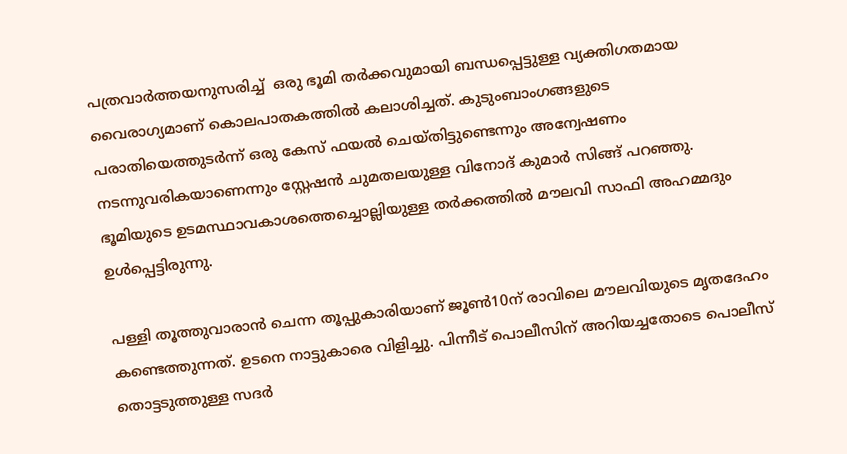പത്രവാര്‍ത്തയനുസരിച്ച്  ഒരു ഭൂമി തര്‍ക്കവുമായി ബന്ധപ്പെട്ടുള്ള വ്യക്തിഗതമായ വൈരാഗ്യമാണ് കൊലപാതകത്തില്‍ കലാശിച്ചത്. കുടുംബാംഗങ്ങളുടെ പരാതിയെത്തുടര്‍ന്ന് ഒരു കേസ് ഫയല്‍ ചെയ്തിട്ടുണ്ടെന്നും അന്വേഷണം നടന്നുവരികയാണെന്നും സ്റ്റേഷന്‍ ചുമതലയുള്ള വിനോദ് കുമാര്‍ സിങ്ങ് പറഞ്ഞു. ഭൂമിയുടെ ഉടമസ്ഥാവകാശത്തെച്ചൊല്ലിയുള്ള തര്‍ക്കത്തില്‍ മൗലവി സാഫി അഹമ്മദും ഉള്‍പ്പെട്ടിരുന്നു.

പള്ളി തൂത്തുവാരാന്‍ ചെന്ന തൂപ്പുകാരിയാണ് ജൂണ്‍10ന് രാവിലെ മൗലവിയുടെ മൃതദേഹം കണ്ടെത്തുന്നത്. ഉടനെ നാട്ടുകാരെ വിളിച്ചു. പിന്നീട് പൊലീസിന് അറിയച്ചതോടെ പൊലീസ് തൊട്ടടുത്തുള്ള സദര്‍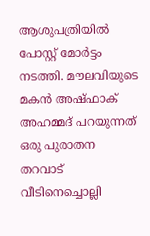ആശുപത്രിയില്‍ പോസ്റ്റ് മോര്‍ട്ടം നടത്തി. മൗലവിയുടെ മകന്‍ അഷ്ഫാക് അഹമ്മദ് പറയുന്നത് ഒരു പുരാതന തറവാട് വീടിനെച്ചൊല്ലി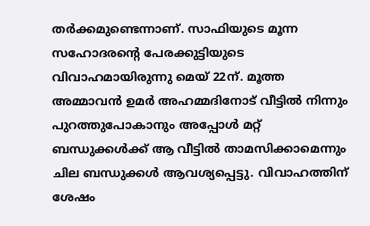തര്‍ക്കമുണ്ടെന്നാണ്. സാഫിയുടെ മൂന്ന സഹോദരന്റെ പേരക്കുട്ടിയുടെ വിവാഹമായിരുന്നു മെയ് 22ന്. മൂത്ത അമ്മാവന്‍ ഉമര്‍ അഹമ്മദിനോട് വീട്ടില്‍ നിന്നും പുറത്തുപോകാനും അപ്പോള്‍ മറ്റ് ബന്ധുക്കള്‍ക്ക് ആ വീട്ടില്‍ താമസിക്കാമെന്നും ചില ബന്ധുക്കള്‍ ആവശ്യപ്പെട്ടു. വിവാഹത്തിന് ശേഷം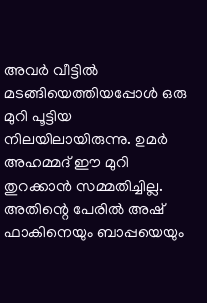അവര്‍ വീട്ടില്‍ മടങ്ങിയെത്തിയപ്പോള്‍ ഒരു മുറി പൂട്ടിയ നിലയിലായിരുന്നു. ഉമര്‍ അഹമ്മദ് ഈ മുറി തുറക്കാന്‍ സമ്മതിച്ചില്ല. അതിന്റെ പേരില്‍ അഷ് ഫാകിനെയും ബാപ്പയെയും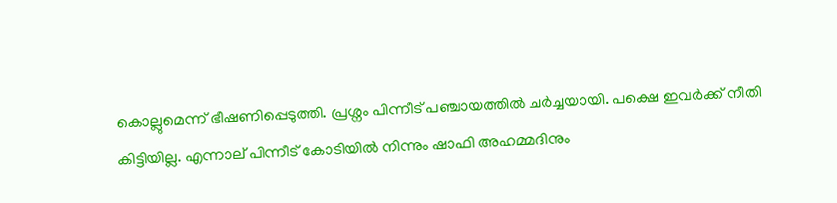കൊല്ലുമെന്ന് ഭീഷണിപ്പെടുത്തി. പ്രശ്നം പിന്നീട് പഞ്ചായത്തില്‍ ചര്‍ച്ചയായി. പക്ഷെ ഇവര്‍ക്ക് നീതി കിട്ടിയില്ല. എന്നാല‍് പിന്നീട് കോടിയില്‍ നിന്നും ഷാഫി അഹമ്മദിനും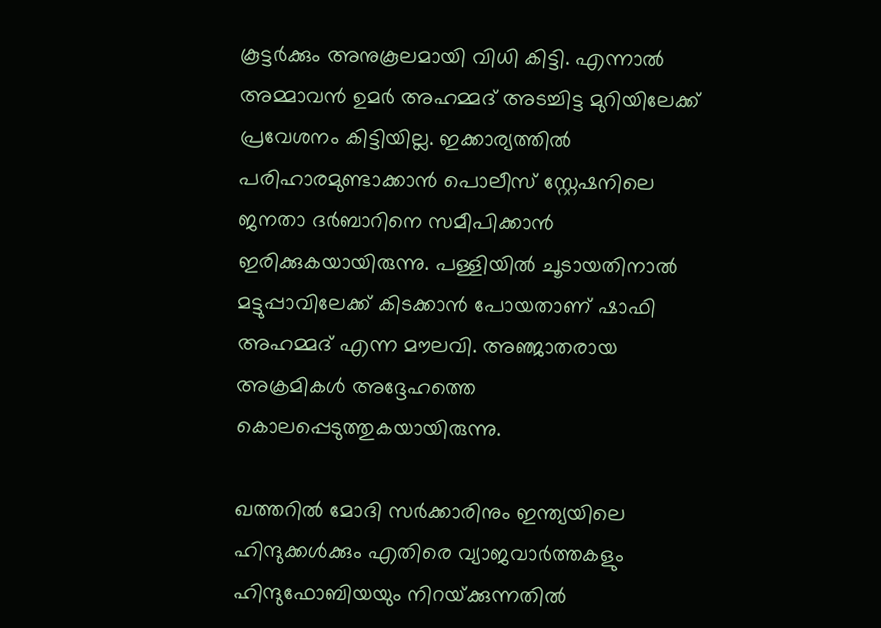കൂട്ടര്‍ക്കും അനുകൂലമായി വിധി കിട്ടി. എന്നാല്‍ അമ്മാവന്‍ ഉമര്‍ അഹമ്മദ് അടച്ചിട്ട മുറിയിലേക്ക്  പ്രവേശനം കിട്ടിയില്ല. ഇക്കാര്യത്തില്‍ പരിഹാരമുണ്ടാക്കാന്‍ പൊലീസ് സ്റ്റേഷനിലെ ജനതാ ദര്‍ബാറിനെ സമീപിക്കാന്‍ ഇരിക്കുകയായിരുന്നു. പള്ളിയില്‍ ചൂടായതിനാല്‍ മട്ടുപ്പാവിലേക്ക് കിടക്കാന്‍ പോയതാണ് ഷാഫി അഹമ്മദ് എന്ന മൗലവി. അഞ്ജാതരായ അക്രമികള്‍ അദ്ദേഹത്തെ കൊലപ്പെടുത്തുകയായിരുന്നു.

ഖത്തറില്‍ മോദി സര്‍ക്കാരിനും ഇന്ത്യയിലെ ഹിന്ദുക്കള്‍ക്കും എതിരെ വ്യാജവാര്‍ത്തകളും ഹിന്ദുഫോബിയയും നിറയ്‌ക്കുന്നതില്‍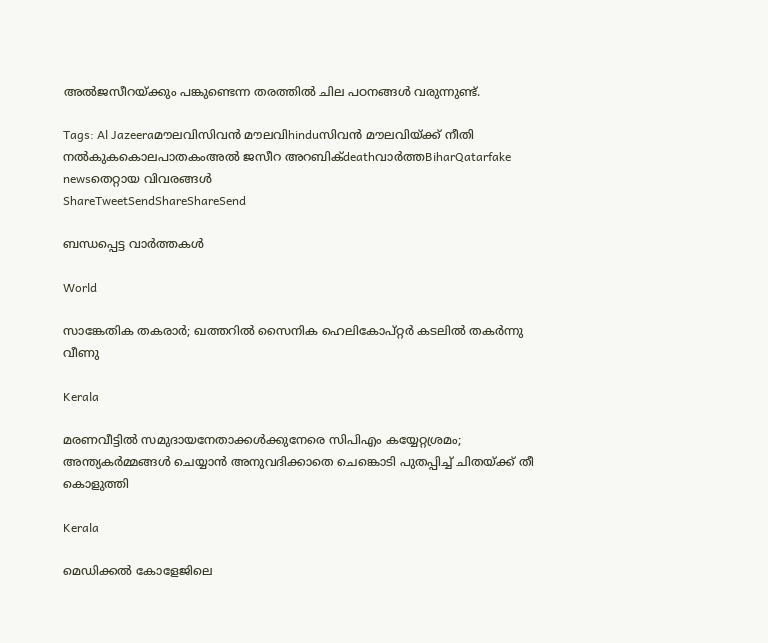അല്‍ജസീറയ്‌ക്കും പങ്കുണ്ടെന്ന തരത്തില്‍ ചില പഠനങ്ങള്‍ വരുന്നുണ്ട്.

Tags: Al Jazeeraമൗലവിസിവന്‍ മൗലവിhinduസിവന്‍ മൗലവിയ്ക്ക് നീതി നല്‍കുകകൊലപാതകംഅല്‍ ജസീറ അറബിക്deathവാര്‍ത്തBiharQatarfake newsതെറ്റായ വിവരങ്ങള്‍
ShareTweetSendShareShareSend

ബന്ധപ്പെട്ട വാര്‍ത്തകള്‍

World

സാങ്കേതിക തകരാർ; ഖത്തറിൽ സൈനിക ഹെലികോപ്റ്റർ കടലിൽ തകർന്നു വീണു

Kerala

മരണവീട്ടില്‍ സമുദായനേതാക്കള്‍ക്കുനേരെ സിപിഎം കയ്യേറ്റശ്രമം; അന്ത്യകർമ്മങ്ങൾ ചെയ്യാൻ അനുവദിക്കാതെ ചെങ്കൊടി പുതപ്പിച്ച് ചിതയ്‌ക്ക് തീ കൊളുത്തി

Kerala

മെഡിക്കൽ കോളേജിലെ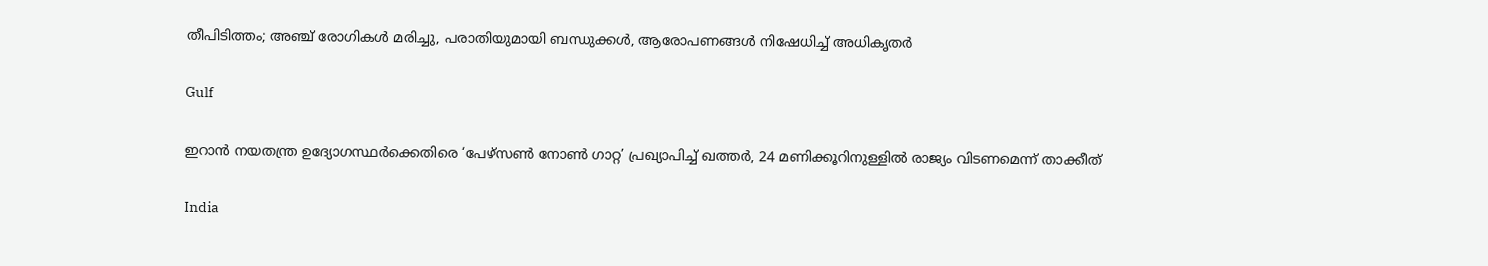തീപിടിത്തം; അഞ്ച് രോഗികൾ മരിച്ചു, പരാതിയുമായി ബന്ധുക്കൾ, ആരോപണങ്ങൾ നിഷേധിച്ച് അധികൃതർ

Gulf

ഇറാൻ നയതന്ത്ര ഉദ്യോഗസ്ഥർക്കെതിരെ ‘പേഴ്സൺ നോൺ ഗാറ്റ’ പ്രഖ്യാപിച്ച് ഖത്തർ, 24 മണിക്കൂറിനുള്ളിൽ രാജ്യം വിടണമെന്ന് താക്കീത്

India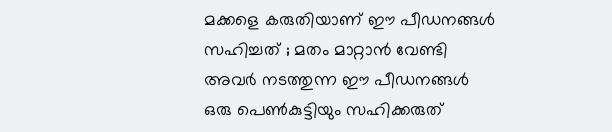മക്കളെ കരുതിയാണ് ഈ പീഡനങ്ങൾ സഹിച്ചത് ; മതം മാറ്റാൻ വേണ്ടി അവർ നടത്തുന്ന ഈ പീഡനങ്ങൾ ഒരു പെൺകുട്ടിയും സഹിക്കരുത്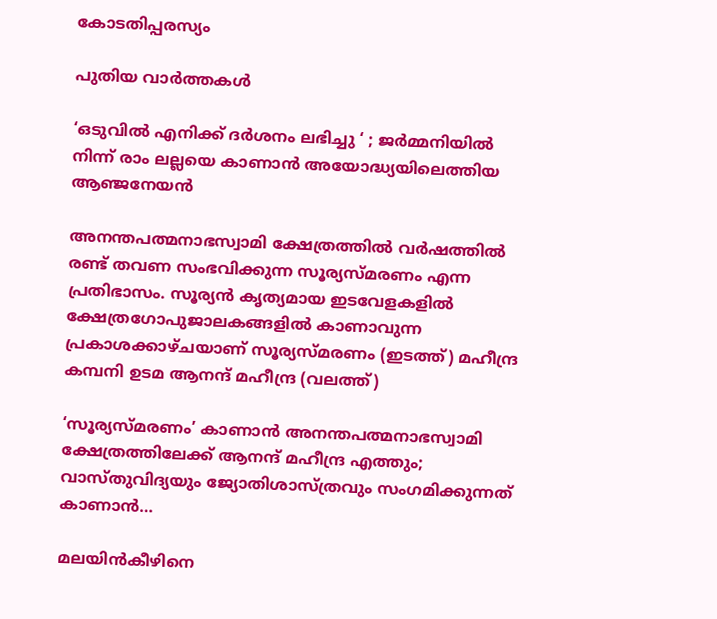കോടതിപ്പരസ്യം

പുതിയ വാര്‍ത്തകള്‍

‘ഒടുവിൽ എനിക്ക് ദർശനം ലഭിച്ചു ‘ ; ജർമ്മനിയിൽ നിന്ന് രാം ലല്ലയെ കാണാൻ അയോദ്ധ്യയിലെത്തിയ ആഞ്ജനേയൻ

അനന്തപത്മനാഭസ്വാമി ക്ഷേത്രത്തില്‍ വര്‍ഷത്തില്‍ രണ്ട് തവണ സംഭവിക്കുന്ന സൂര്യസ്മരണം എന്ന പ്രതിഭാസം. സൂര്യന്‍ കൃത്യമായ ഇടവേളകളില്‍ ക്ഷേത്രഗോപുജാലകങ്ങളില്‍ കാണാവുന്ന പ്രകാശക്കാഴ്ചയാണ് സൂര്യസ്മരണം (ഇടത്ത്) മഹീന്ദ്ര കമ്പനി ഉടമ ആനന്ദ് മഹീന്ദ്ര (വലത്ത്)

‘സൂര്യസ്മരണം’ കാണാന്‍ അനന്തപത്മനാഭസ്വാമി ക്ഷേത്രത്തിലേക്ക് ആനന്ദ് മഹീന്ദ്ര എത്തും; വാസ്തുവിദ്യയും ജ്യോതിശാസ്ത്രവും സംഗമിക്കുന്നത് കാണാന്‍…

മലയിന്‍കീഴിനെ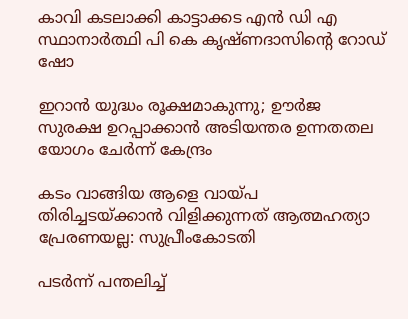കാവി കടലാക്കി കാട്ടാക്കട എന്‍ ഡി എ സ്ഥാനാര്‍ത്ഥി പി കെ കൃഷ്ണദാസിന്റെ റോഡ് ഷോ

ഇറാന്‍ യുദ്ധം രൂക്ഷമാകുന്നു; ഊർജ സുരക്ഷ ഉറപ്പാക്കാൻ അടിയന്തര ഉന്നതതല യോഗം ചേർന്ന് കേന്ദ്രം

കടം വാങ്ങിയ ആളെ വായ്‌പ തിരിച്ചടയ്‌ക്കാൻ വിളിക്കുന്നത് ആത്മഹത്യാ പ്രേരണയല്ല: സുപ്രീംകോടതി

പടർന്ന് പന്തലിച്ച്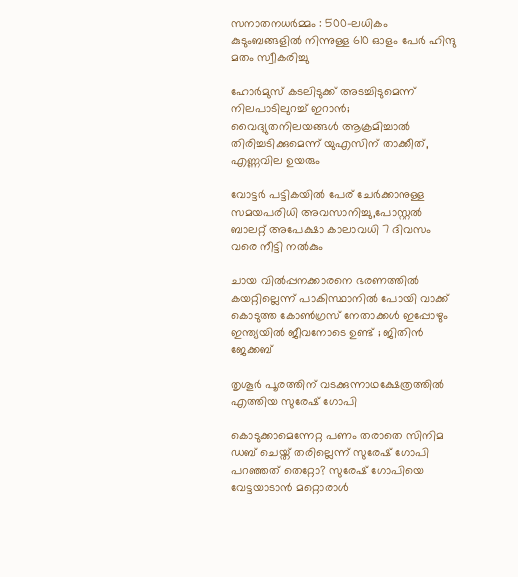സനാതനധർമ്മം : 500-ലധികം കുടുംബങ്ങളിൽ നിന്നുള്ള 610 ഓളം പേർ ഹിന്ദു മതം സ്വീകരിച്ചു

ഹോര്‍മുസ് കടലിടുക്ക് അടച്ചിടുമെന്ന് നിലപാടിലുറച്ച് ഇറാന്‍; വൈദ്യുതനിലയങ്ങള്‍ ആക്രമിച്ചാല്‍ തിരിച്ചടിക്കുമെന്ന് യുഎസിന് താക്കീത്, എണ്ണവില ഉയരും

വോട്ടര്‍ പട്ടികയില്‍ പേര് ചേര്‍ക്കാനുള്ള സമയപരിധി അവസാനിച്ചു,പോസ്റ്റല്‍ ബാലറ്റ് അപേക്ഷാ കാലാവധി 7 ദിവസം വരെ നീട്ടി നല്‍കും

ചായ വിൽപ്പനക്കാരനെ ഭരണത്തിൽ കയറ്റില്ലെന്ന് പാകിസ്ഥാനിൽ പോയി വാക്ക് കൊടുത്ത കോൺഗ്രസ്‌ നേതാക്കൾ ഇപ്പോഴും ഇന്ത്യയിൽ ജീവനോടെ ഉണ്ട് ; ജിതിൻ ജേക്കബ്

തൃശൂര്‍ പൂരത്തിന് വടക്കുന്നാഥക്ഷേത്രത്തില്‍ എത്തിയ സുരേഷ് ഗോപി

കൊടുക്കാമെന്നേറ്റ പണം തരാതെ സിനിമ ഡബ് ചെയ്ത് തരില്ലെന്ന് സുരേഷ് ഗോപി പറഞ്ഞത് തെറ്റോ? സുരേഷ് ഗോപിയെ വേട്ടയാടാന്‍ മറ്റൊരാള്‍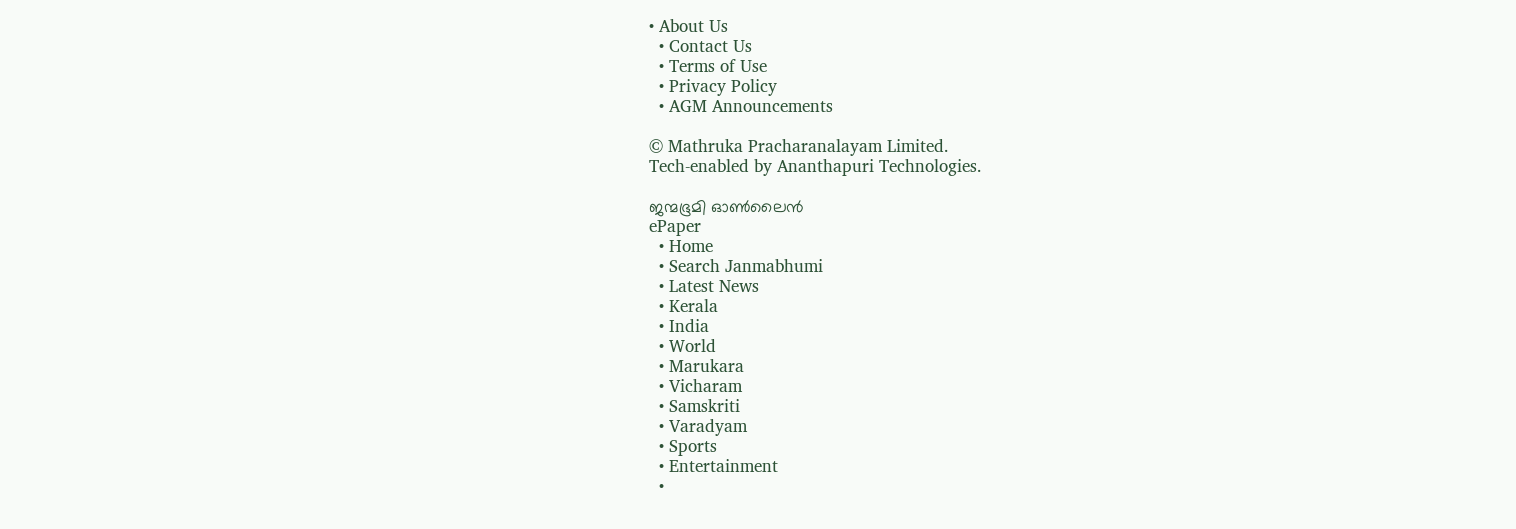• About Us
  • Contact Us
  • Terms of Use
  • Privacy Policy
  • AGM Announcements

© Mathruka Pracharanalayam Limited.
Tech-enabled by Ananthapuri Technologies.

ജന്മഭൂമി ഓണ്‍ലൈന്‍
ePaper
  • Home
  • Search Janmabhumi
  • Latest News
  • Kerala
  • India
  • World
  • Marukara
  • Vicharam
  • Samskriti
  • Varadyam
  • Sports
  • Entertainment
  •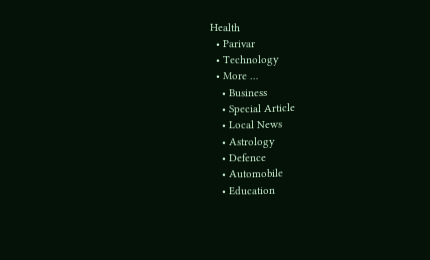Health
  • Parivar
  • Technology
  • More …
    • Business
    • Special Article
    • Local News
    • Astrology
    • Defence
    • Automobile
    • Education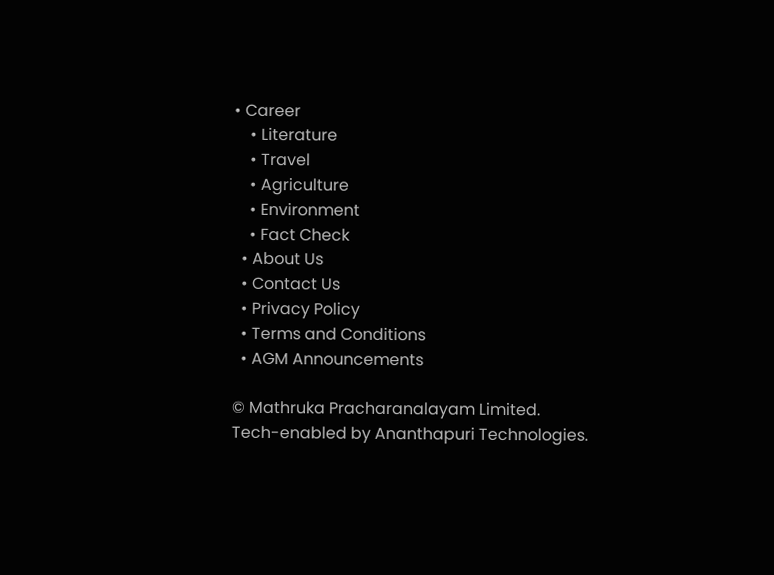• Career
    • Literature
    • Travel
    • Agriculture
    • Environment
    • Fact Check
  • About Us
  • Contact Us
  • Privacy Policy
  • Terms and Conditions
  • AGM Announcements

© Mathruka Pracharanalayam Limited.
Tech-enabled by Ananthapuri Technologies.